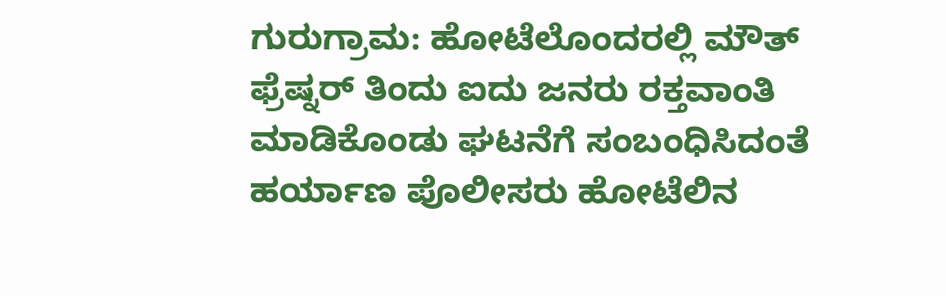ಗುರುಗ್ರಾಮ: ಹೋಟೆಲೊಂದರಲ್ಲಿ ಮೌತ್ ಫ್ರೆಷ್ನರ್ ತಿಂದು ಐದು ಜನರು ರಕ್ತವಾಂತಿ ಮಾಡಿಕೊಂಡು ಘಟನೆಗೆ ಸಂಬಂಧಿಸಿದಂತೆ ಹರ್ಯಾಣ ಪೊಲೀಸರು ಹೋಟೆಲಿನ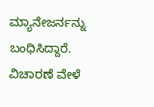ಮ್ಯಾನೇಜರ್ನನ್ನು ಬಂಧಿಸಿದ್ದಾರೆ.
ವಿಚಾರಣೆ ವೇಳೆ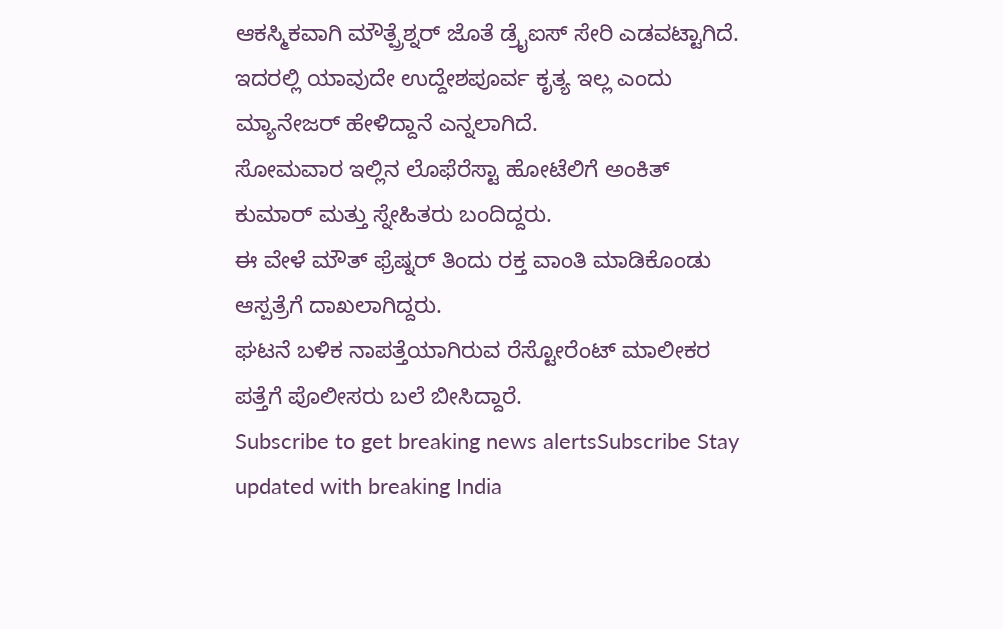ಆಕಸ್ಮಿಕವಾಗಿ ಮೌತ್ಪ್ರೆಶ್ನರ್ ಜೊತೆ ಡ್ರೈಐಸ್ ಸೇರಿ ಎಡವಟ್ಟಾಗಿದೆ.
ಇದರಲ್ಲಿ ಯಾವುದೇ ಉದ್ದೇಶಪೂರ್ವ ಕೃತ್ಯ ಇಲ್ಲ ಎಂದು ಮ್ಯಾನೇಜರ್ ಹೇಳಿದ್ದಾನೆ ಎನ್ನಲಾಗಿದೆ.
ಸೋಮವಾರ ಇಲ್ಲಿನ ಲೊಫೆರೆಸ್ಟಾ ಹೋಟೆಲಿಗೆ ಅಂಕಿತ್ ಕುಮಾರ್ ಮತ್ತು ಸ್ನೇಹಿತರು ಬಂದಿದ್ದರು.
ಈ ವೇಳೆ ಮೌತ್ ಫ್ರೆಷ್ನರ್ ತಿಂದು ರಕ್ತ ವಾಂತಿ ಮಾಡಿಕೊಂಡು ಆಸ್ಪತ್ರೆಗೆ ದಾಖಲಾಗಿದ್ದರು.
ಘಟನೆ ಬಳಿಕ ನಾಪತ್ತೆಯಾಗಿರುವ ರೆಸ್ಟೋರೆಂಟ್ ಮಾಲೀಕರ ಪತ್ತೆಗೆ ಪೊಲೀಸರು ಬಲೆ ಬೀಸಿದ್ದಾರೆ.
Subscribe to get breaking news alertsSubscribe Stay updated with breaking India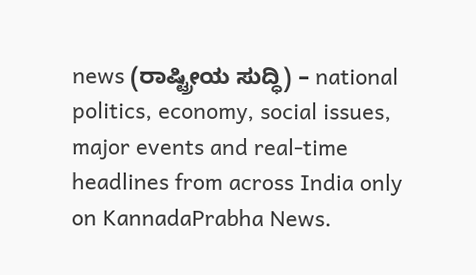news (ರಾಷ್ಟ್ರೀಯ ಸುದ್ಧಿ) – national politics, economy, social issues, major events and real‑time headlines from across India only on KannadaPrabha News.